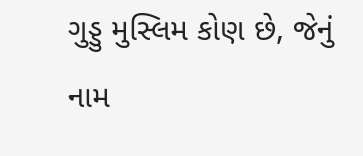ગુડ્ડુ મુસ્લિમ કોણ છે, જેનું નામ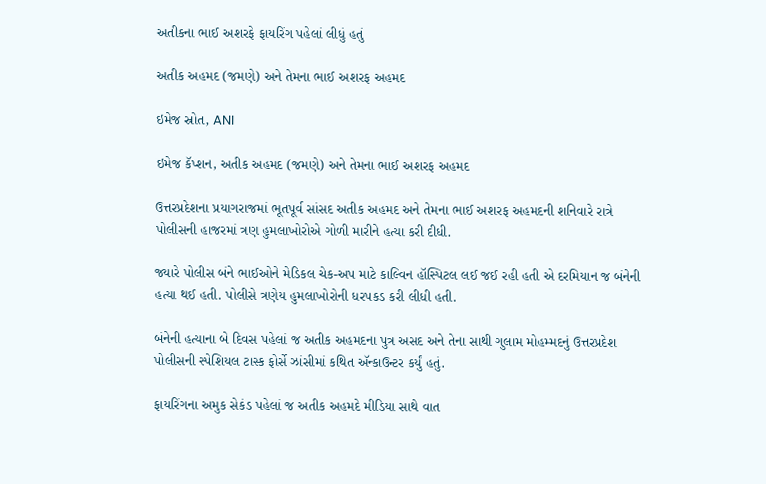અતીકના ભાઈ અશરફે ફાયરિંગ પહેલાં લીધું હતું

અતીક અહમદ (જમણે) અને તેમના ભાઈ અશરફ અહમદ

ઇમેજ સ્રોત, ANI

ઇમેજ કૅપ્શન, અતીક અહમદ (જમણે) અને તેમના ભાઈ અશરફ અહમદ

ઉત્તરપ્રદેશના પ્રયાગરાજમાં ભૂતપૂર્વ સાંસદ અતીક અહમદ અને તેમના ભાઈ અશરફ અહમદની શનિવારે રાત્રે પોલીસની હાજરમાં ત્રણ હુમલાખોરોએ ગોળી મારીને હત્યા કરી દીધી.

જ્યારે પોલીસ બંને ભાઈઓને મેડિકલ ચેક-અપ માટે કાલ્વિન હૉસ્પિટલ લઈ જઈ રહી હતી એ દરમિયાન જ બંનેની હત્યા થઈ હતી. પોલીસે ત્રણેય હુમલાખોરોની ધરપકડ કરી લીધી હતી.

બંનેની હત્યાના બે દિવસ પહેલાં જ અતીક અહમદના પુત્ર અસદ અને તેના સાથી ગુલામ મોહમ્મદનું ઉત્તરપ્રદેશ પોલીસની સ્પેશિયલ ટાસ્ક ફોર્સે ઝાંસીમાં કથિત ઍન્કાઉન્ટર કર્યું હતું.

ફાયરિંગના અમુક સેકંડ પહેલાં જ અતીક અહમદે મીડિયા સાથે વાત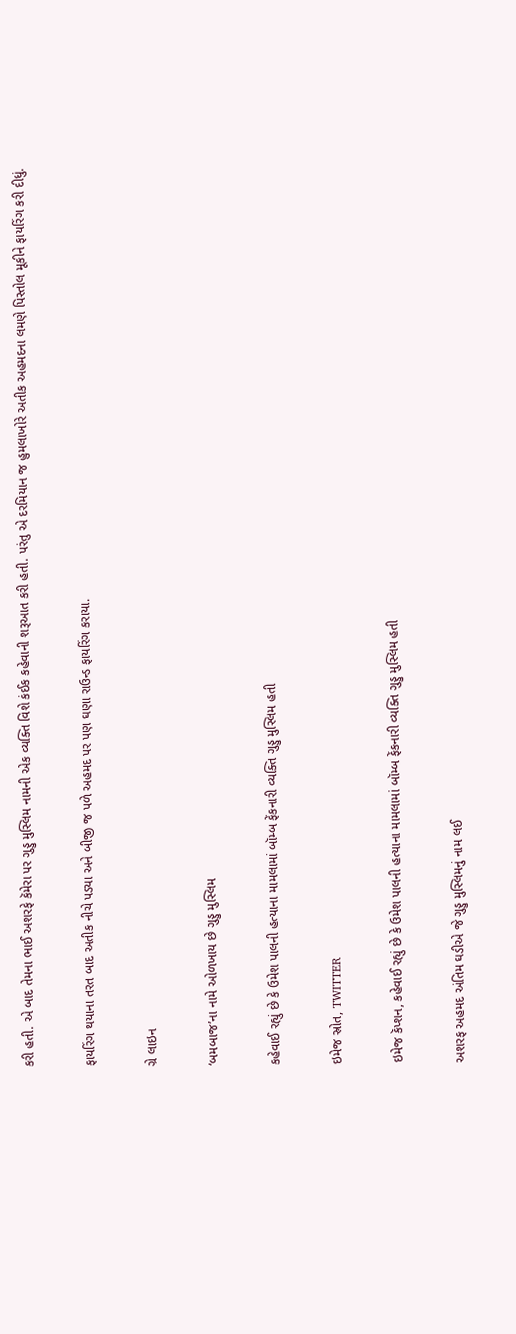કરી હતી. એ બાદ તેમના ભાઈ અશરફે કૅમેરા પર ગુડ્ડુ મુસ્લિમ નામની એક વ્યક્તિ વિશે કંઈક કહેવાની શરૂઆત કરી હતી. પરંતુ એ દરમિયાન જ હુમલાખોરે અતીક અહમદના લમણે પિસ્તોલ મૂકીને ફાયરિંગ કરી દીધું.

ફાયરિંગ થયાના તરત બાદ અતીક નીચે પડ્યા અને બીજી જ પળે અહમદ પર પણ ઘણા રાઉન્ડ ફાયરિંગ કરાયા.

ગ્રે લાઇન

‘બમબાજ’ના નામે ઓળખાય છે ગુડ્ડુ મુસ્લિમ

કહેવાઈ રહ્યું છે કે ઉમેશ પાલની હત્યાના મામલામાં બૉમ્બ ફેંકનારી વ્યક્તિ ગુડ્ડુ મુસ્લિમ હતી

ઇમેજ સ્રોત, TWITTER

ઇમેજ કૅપ્શન, કહેવાઈ રહ્યું છે કે ઉમેશ પાલની હત્યાના મામલામાં બૉમ્બ ફેંકનારી વ્યક્તિ ગુડ્ડુ મુસ્લિમ હતી

અશરફ અહમદ અંતિમ ઘડીએ જે ગુડ્ડુ મુસ્લિમનું નામ લઈ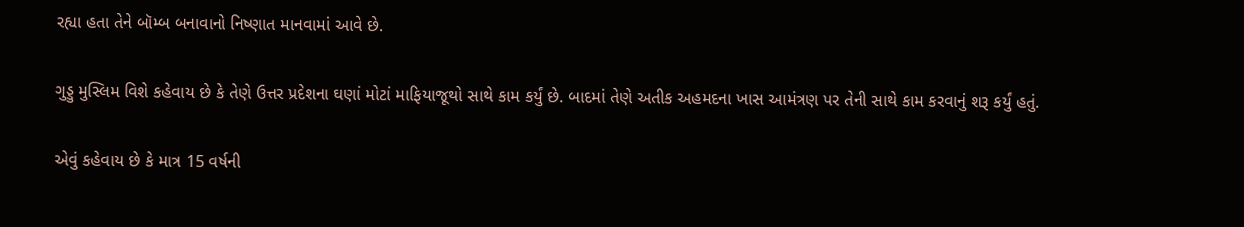રહ્યા હતા તેને બૉમ્બ બનાવાનો નિષ્ણાત માનવામાં આવે છે.

ગુડ્ડુ મુસ્લિમ વિશે કહેવાય છે કે તેણે ઉત્તર પ્રદેશના ઘણાં મોટાં માફિયાજૂથો સાથે કામ કર્યું છે. બાદમાં તેણે અતીક અહમદના ખાસ આમંત્રણ પર તેની સાથે કામ કરવાનું શરૂ કર્યું હતું.

એવું કહેવાય છે કે માત્ર 15 વર્ષની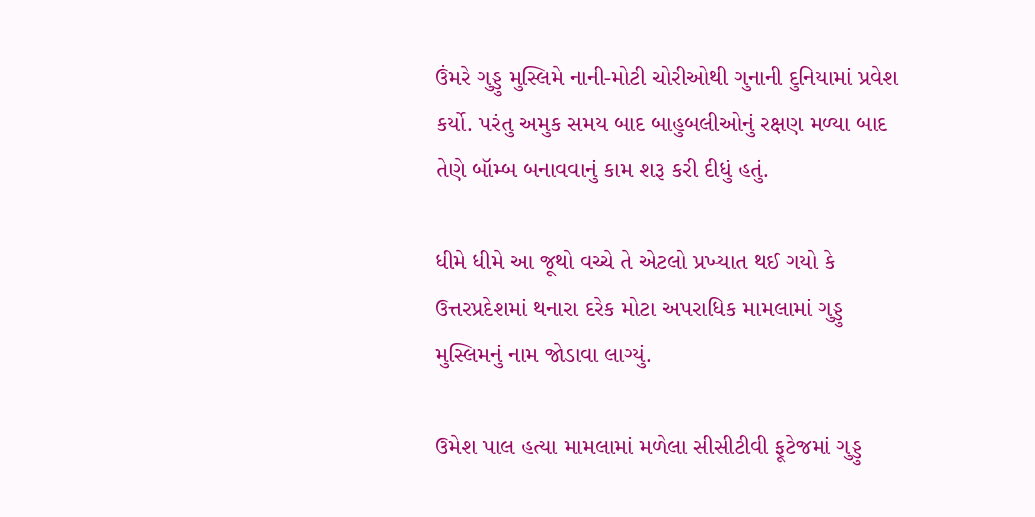ઉંમરે ગુડ્ડુ મુસ્લિમે નાની-મોટી ચોરીઓથી ગુનાની દુનિયામાં પ્રવેશ કર્યો. પરંતુ અમુક સમય બાદ બાહુબલીઓનું રક્ષણ મળ્યા બાદ તેણે બૉમ્બ બનાવવાનું કામ શરૂ કરી દીધું હતું.

ધીમે ધીમે આ જૂથો વચ્ચે તે એટલો પ્રખ્યાત થઈ ગયો કે ઉત્તરપ્રદેશમાં થનારા દરેક મોટા અપરાધિક મામલામાં ગુડ્ડુ મુસ્લિમનું નામ જોડાવા લાગ્યું.

ઉમેશ પાલ હત્યા મામલામાં મળેલા સીસીટીવી ફૂટેજમાં ગુડ્ડુ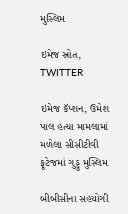મુસ્લિમ

ઇમેજ સ્રોત, TWITTER

ઇમેજ કૅપ્શન, ઉમેશ પાલ હત્યા મામલામાં મળેલા સીસીટીવી ફૂટેજમાં ગુડ્ડુ મુસ્લિમ

બીબીસીના સહયોગી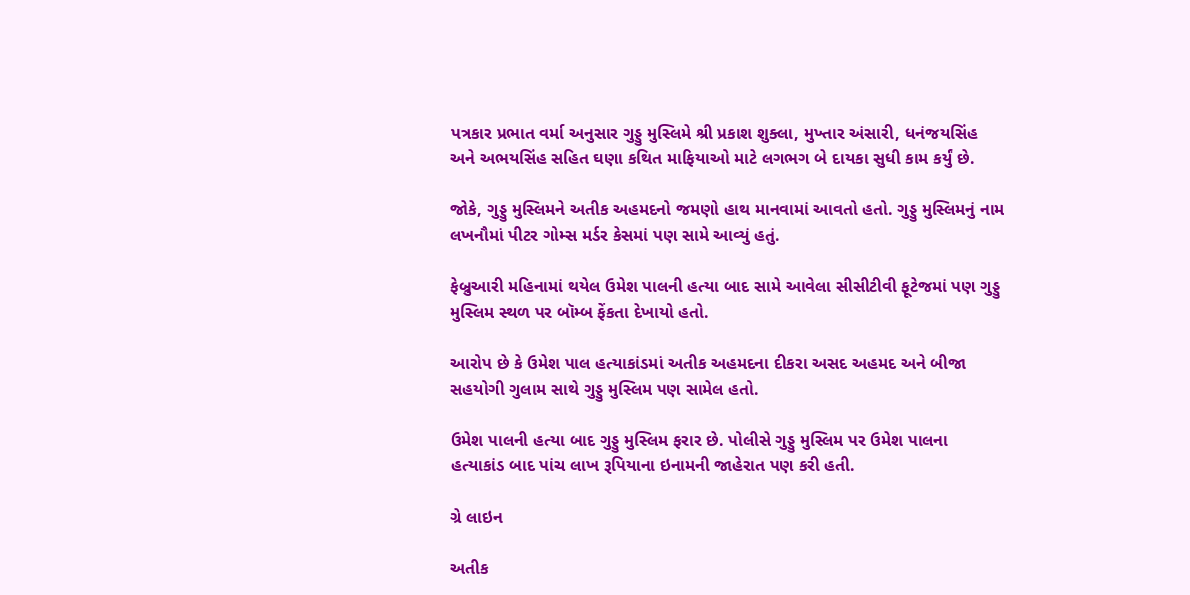પત્રકાર પ્રભાત વર્મા અનુસાર ગુડ્ડુ મુસ્લિમે શ્રી પ્રકાશ શુક્લા, મુખ્તાર અંસારી, ધનંજયસિંહ અને અભયસિંહ સહિત ઘણા કથિત માફિયાઓ માટે લગભગ બે દાયકા સુધી કામ કર્યું છે.

જોકે, ગુડ્ડુ મુસ્લિમને અતીક અહમદનો જમણો હાથ માનવામાં આવતો હતો. ગુડ્ડુ મુસ્લિમનું નામ લખનૌમાં પીટર ગોમ્સ મર્ડર કેસમાં પણ સામે આવ્યું હતું.

ફેબ્રુઆરી મહિનામાં થયેલ ઉમેશ પાલની હત્યા બાદ સામે આવેલા સીસીટીવી ફૂટેજમાં પણ ગુડ્ડુ મુસ્લિમ સ્થળ પર બૉમ્બ ફેંકતા દેખાયો હતો.

આરોપ છે કે ઉમેશ પાલ હત્યાકાંડમાં અતીક અહમદના દીકરા અસદ અહમદ અને બીજા સહયોગી ગુલામ સાથે ગુડ્ડુ મુસ્લિમ પણ સામેલ હતો.

ઉમેશ પાલની હત્યા બાદ ગુડ્ડુ મુસ્લિમ ફરાર છે. પોલીસે ગુડ્ડુ મુસ્લિમ પર ઉમેશ પાલના હત્યાકાંડ બાદ પાંચ લાખ રૂપિયાના ઇનામની જાહેરાત પણ કરી હતી.

ગ્રે લાઇન

અતીક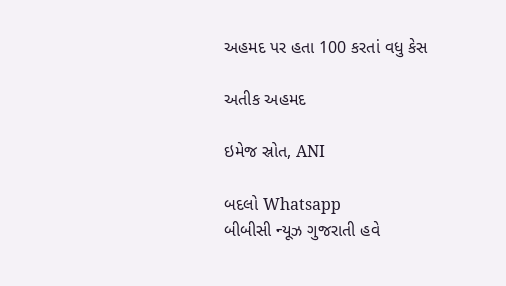અહમદ પર હતા 100 કરતાં વધુ કેસ

અતીક અહમદ

ઇમેજ સ્રોત, ANI

બદલો Whatsapp
બીબીસી ન્યૂઝ ગુજરાતી હવે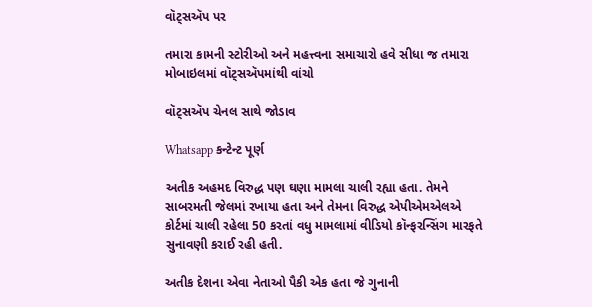વૉટ્સઍપ પર

તમારા કામની સ્ટોરીઓ અને મહત્ત્વના સમાચારો હવે સીધા જ તમારા મોબાઇલમાં વૉટ્સઍપમાંથી વાંચો

વૉટ્સઍપ ચેનલ સાથે જોડાવ

Whatsapp કન્ટેન્ટ પૂર્ણ

અતીક અહમદ વિરુદ્ધ પણ ઘણા મામલા ચાલી રહ્યા હતા. તેમને સાબરમતી જેલમાં રખાયા હતા અને તેમના વિરુદ્ધ એપીએમએલએ કોર્ટમાં ચાલી રહેલા 50 કરતાં વધુ મામલામાં વીડિયો કૉન્ફરન્સિંગ મારફતે સુનાવણી કરાઈ રહી હતી.

અતીક દેશના એવા નેતાઓ પૈકી એક હતા જે ગુનાની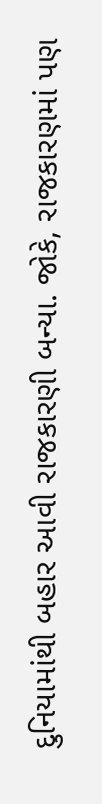દુનિયામાંથી બહાર આવી રાજકારણી બન્યા. જોકે, રાજકારણમાં પણ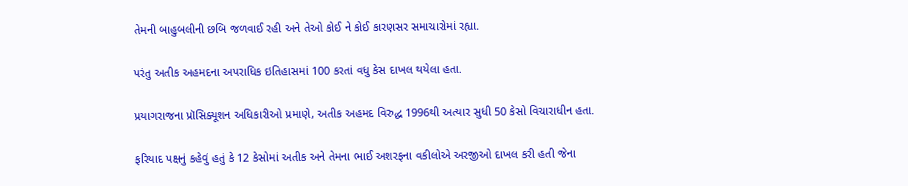તેમની બાહુબલીની છબિ જળવાઈ રહી અને તેઓ કોઈ ને કોઈ કારણસર સમાચારોમાં રહ્યા.

પરંતુ અતીક અહમદના અપરાધિક ઇતિહાસમાં 100 કરતાં વધુ કેસ દાખલ થયેલા હતા.

પ્રયાગરાજના પ્રૉસિક્યૂશન અધિકારીઓ પ્રમાણે, અતીક અહમદ વિરુદ્ધ 1996થી અત્યાર સુધી 50 કેસો વિચારાધીન હતા.

ફરિયાદ પક્ષનું કહેવું હતું કે 12 કેસોમાં અતીક અને તેમના ભાઈ અશરફના વકીલોએ અરજીઓ દાખલ કરી હતી જેના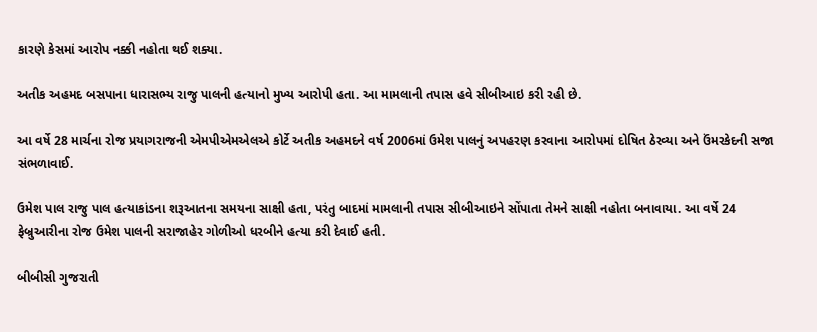કારણે કેસમાં આરોપ નક્કી નહોતા થઈ શક્યા.

અતીક અહમદ બસપાના ધારાસભ્ય રાજુ પાલની હત્યાનો મુખ્ય આરોપી હતા. આ મામલાની તપાસ હવે સીબીઆઇ કરી રહી છે.

આ વર્ષે 28 માર્ચના રોજ પ્રયાગરાજની એમપીએમએલએ કોર્ટે અતીક અહમદને વર્ષ 2006માં ઉમેશ પાલનું અપહરણ કરવાના આરોપમાં દોષિત ઠેરવ્યા અને ઉંમરકેદની સજા સંભળાવાઈ.

ઉમેશ પાલ રાજુ પાલ હત્યાકાંડના શરૂઆતના સમયના સાક્ષી હતા, પરંતુ બાદમાં મામલાની તપાસ સીબીઆઇને સોંપાતા તેમને સાક્ષી નહોતા બનાવાયા. આ વર્ષે 24 ફેબ્રુઆરીના રોજ ઉમેશ પાલની સરાજાહેર ગોળીઓ ધરબીને હત્યા કરી દેવાઈ હતી.

બીબીસી ગુજરાતી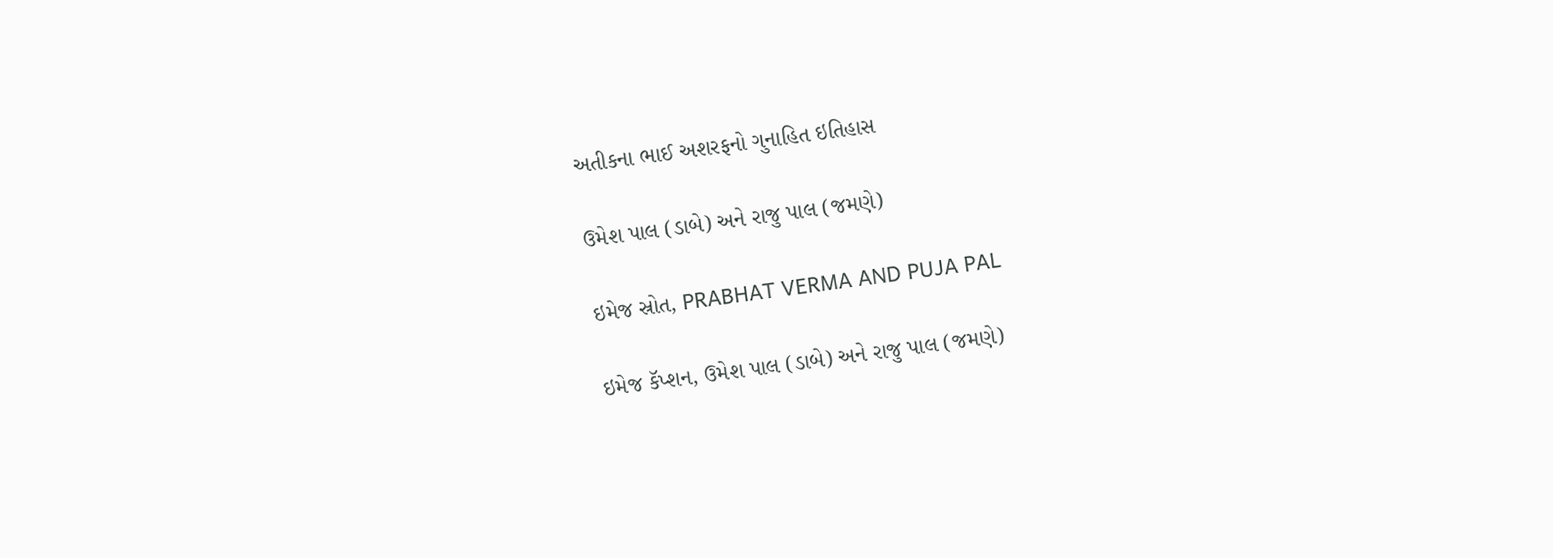અતીકના ભાઈ અશરફનો ગુનાહિત ઇતિહાસ

ઉમેશ પાલ (ડાબે) અને રાજુ પાલ (જમણે)

ઇમેજ સ્રોત, PRABHAT VERMA AND PUJA PAL

ઇમેજ કૅપ્શન, ઉમેશ પાલ (ડાબે) અને રાજુ પાલ (જમણે)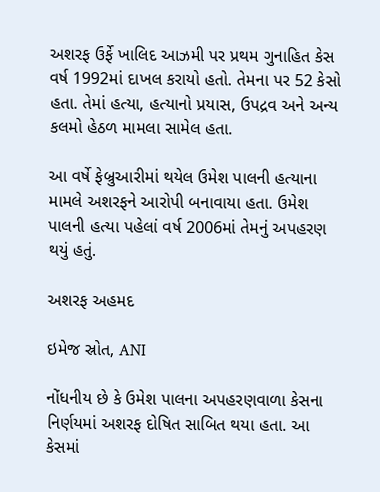અશરફ ઉર્ફે ખાલિદ આઝમી પર પ્રથમ ગુનાહિત કેસ વર્ષ 1992માં દાખલ કરાયો હતો. તેમના પર 52 કેસો હતા. તેમાં હત્યા, હત્યાનો પ્રયાસ, ઉપદ્રવ અને અન્ય કલમો હેઠળ મામલા સામેલ હતા.

આ વર્ષે ફેબ્રુઆરીમાં થયેલ ઉમેશ પાલની હત્યાના મામલે અશરફને આરોપી બનાવાયા હતા. ઉમેશ પાલની હત્યા પહેલાં વર્ષ 2006માં તેમનું અપહરણ થયું હતું.

અશરફ અહમદ

ઇમેજ સ્રોત, ANI

નોંધનીય છે કે ઉમેશ પાલના અપહરણવાળા કેસના નિર્ણયમાં અશરફ દોષિત સાબિત થયા હતા. આ કેસમાં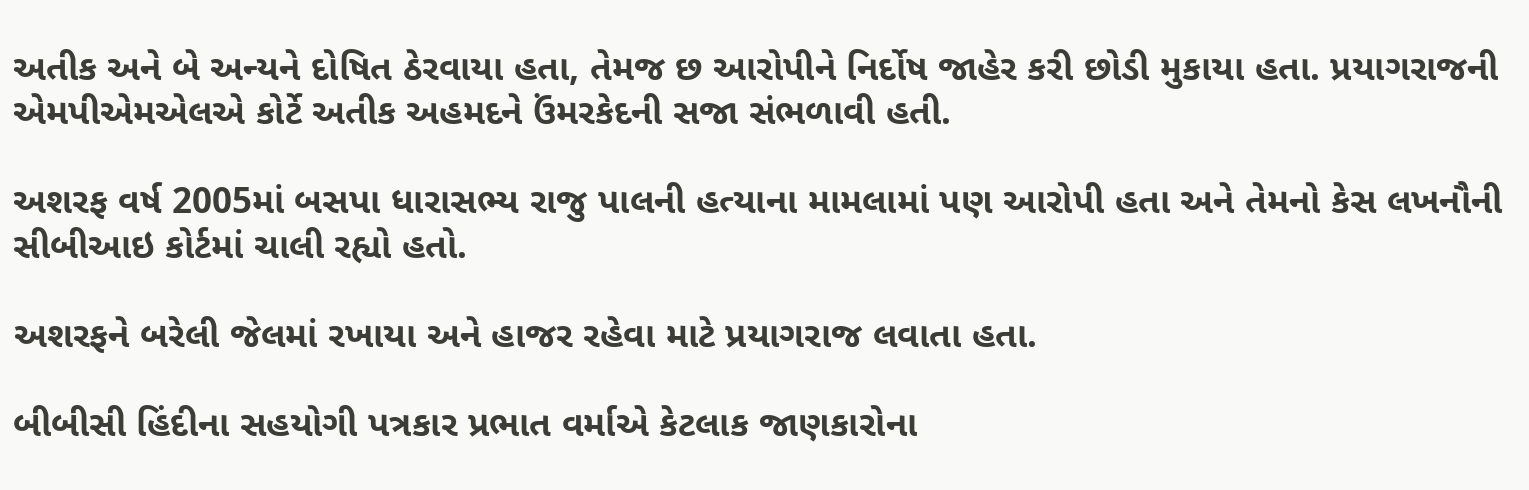અતીક અને બે અન્યને દોષિત ઠેરવાયા હતા, તેમજ છ આરોપીને નિર્દોષ જાહેર કરી છોડી મુકાયા હતા. પ્રયાગરાજની એમપીએમએલએ કોર્ટે અતીક અહમદને ઉંમરકેદની સજા સંભળાવી હતી.

અશરફ વર્ષ 2005માં બસપા ધારાસભ્ય રાજુ પાલની હત્યાના મામલામાં પણ આરોપી હતા અને તેમનો કેસ લખનૌની સીબીઆઇ કોર્ટમાં ચાલી રહ્યો હતો.

અશરફને બરેલી જેલમાં રખાયા અને હાજર રહેવા માટે પ્રયાગરાજ લવાતા હતા.

બીબીસી હિંદીના સહયોગી પત્રકાર પ્રભાત વર્માએ કેટલાક જાણકારોના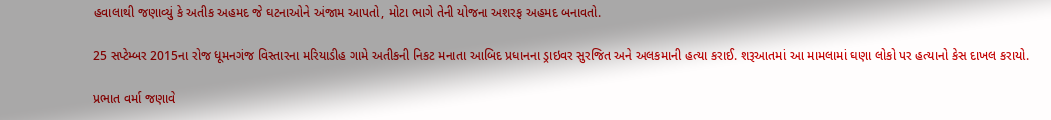હવાલાથી જણાવ્યું કે અતીક અહમદ જે ઘટનાઓને અંજામ આપતો, મોટા ભાગે તેની યોજના અશરફ અહમદ બનાવતો.

25 સપ્ટેમ્બર 2015ના રોજ ધૂમનગંજ વિસ્તારના મરિયાડીહ ગામે અતીકની નિકટ મનાતા આબિદ પ્રધાનના ડ્રાઇવર સુરજિત અને અલકમાની હત્યા કરાઈ. શરૂઆતમાં આ મામલામાં ઘણા લોકો પર હત્યાનો કેસ દાખલ કરાયો.

પ્રભાત વર્મા જણાવે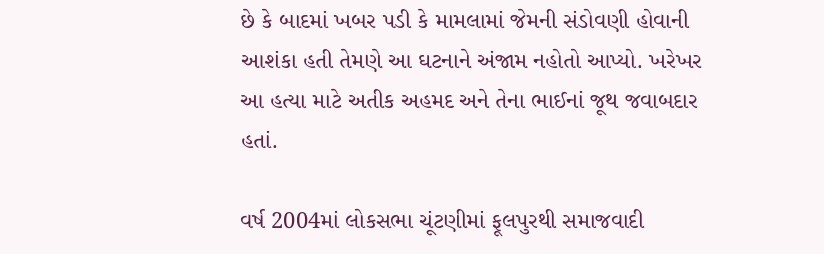છે કે બાદમાં ખબર પડી કે મામલામાં જેમની સંડોવણી હોવાની આશંકા હતી તેમણે આ ઘટનાને અંજામ નહોતો આપ્યો. ખરેખર આ હત્યા માટે અતીક અહમદ અને તેના ભાઈનાં જૂથ જવાબદાર હતાં.

વર્ષ 2004માં લોકસભા ચૂંટણીમાં ફૂલપુરથી સમાજવાદી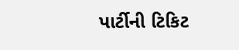પાર્ટીની ટિકિટ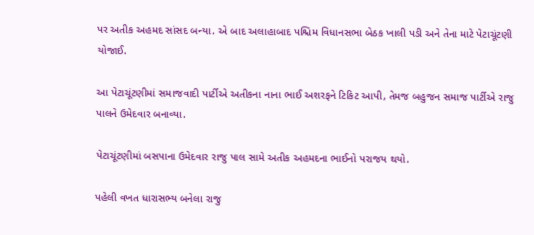પર અતીક અહમદ સાંસદ બન્યા. એ બાદ અલાહાબાદ પશ્ચિમ વિધાનસભા બેઠક ખાલી પડી અને તેના માટે પેટાચૂંટણી યોજાઈ.

આ પેટાચૂંટણીમાં સમાજવાદી પાર્ટીએ અતીકના નાના ભાઈ અશરફને ટિકિટ આપી, તેમજ બહુજન સમાજ પાર્ટીએ રાજુ પાલને ઉમેદવાર બનાવ્યા.

પેટાચૂંટણીમાં બસપાના ઉમેદવાર રાજુ પાલ સામે અતીક અહમદના ભાઈનો પરાજય થયો.

પહેલી વખત ધારાસભ્ય બનેલા રાજુ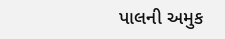પાલની અમુક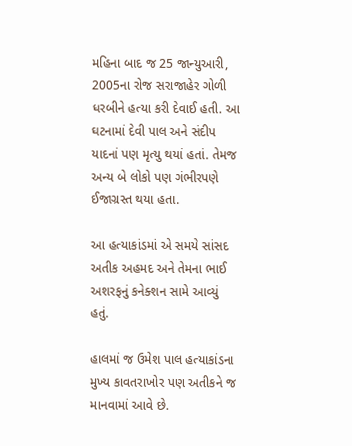મહિના બાદ જ 25 જાન્યુઆરી, 2005ના રોજ સરાજાહેર ગોળી ધરબીને હત્યા કરી દેવાઈ હતી. આ ઘટનામાં દેવી પાલ અને સંદીપ યાદનાં પણ મૃત્યુ થયાં હતાં. તેમજ અન્ય બે લોકો પણ ગંભીરપણે ઈજાગ્રસ્ત થયા હતા.

આ હત્યાકાંડમાં એ સમયે સાંસદ અતીક અહમદ અને તેમના ભાઈ અશરફનું કનેક્શન સામે આવ્યું હતું.

હાલમાં જ ઉમેશ પાલ હત્યાકાંડના મુખ્ય કાવતરાખોર પણ અતીકને જ માનવામાં આવે છે.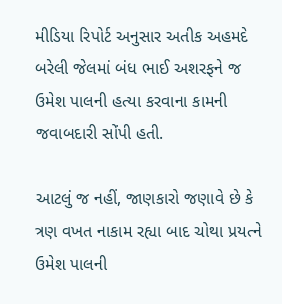મીડિયા રિપોર્ટ અનુસાર અતીક અહમદે બરેલી જેલમાં બંધ ભાઈ અશરફને જ ઉમેશ પાલની હત્યા કરવાના કામની જવાબદારી સોંપી હતી.

આટલું જ નહીં, જાણકારો જણાવે છે કે ત્રણ વખત નાકામ રહ્યા બાદ ચોથા પ્રયત્ને ઉમેશ પાલની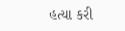હત્યા કરી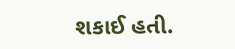શકાઈ હતી.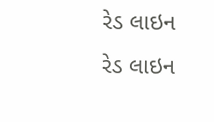રેડ લાઇન
રેડ લાઇન